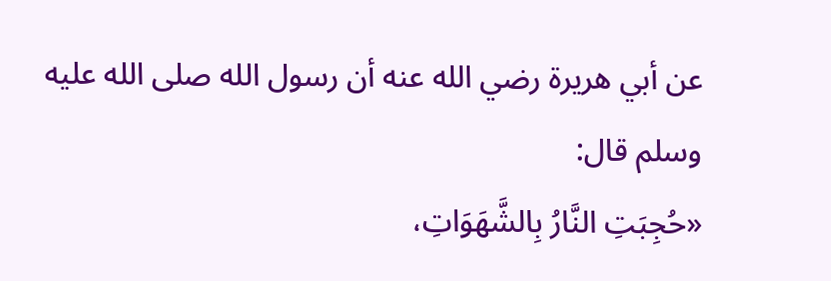عن أبي هريرة رضي الله عنه أن رسول الله صلى الله عليه وسلم قال:
«حُجِبَتِ النَّارُ بِالشَّهَوَاتِ،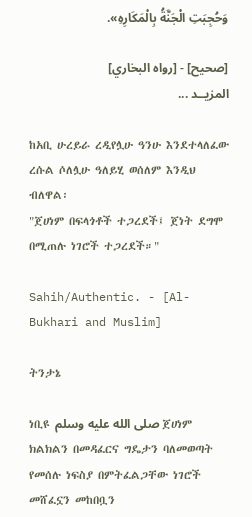وَحُجِبَتِ الْجَنَّةُ بِالْمَكَارِهِ».

[صحيح] - [رواه البخاري]
المزيــد ...

ከአቢ ሁረይራ ረዲየሏሁ ዓንሁ እንደተላለፈው ረሱል ሶለሏሁ ዓለይሂ ወሰለም እንዲህ ብለዋል፡
"ጀሀነም በፍላጎቶች ተጋረደች፤ ጀነት ደግሞ በሚጠሉ ነገሮች ተጋረደች።"

Sahih/Authentic. - [Al-Bukhari and Muslim]

ትንታኔ

ነቢዩ صلى الله عليه وسلم ጀሀነም ክልክልን በመዳፈርና ግዴታን ባለመወጣት የመሰሉ ነፍስያ በምትፈልጋቸው ነገሮች መሸፈኗን መከበቧን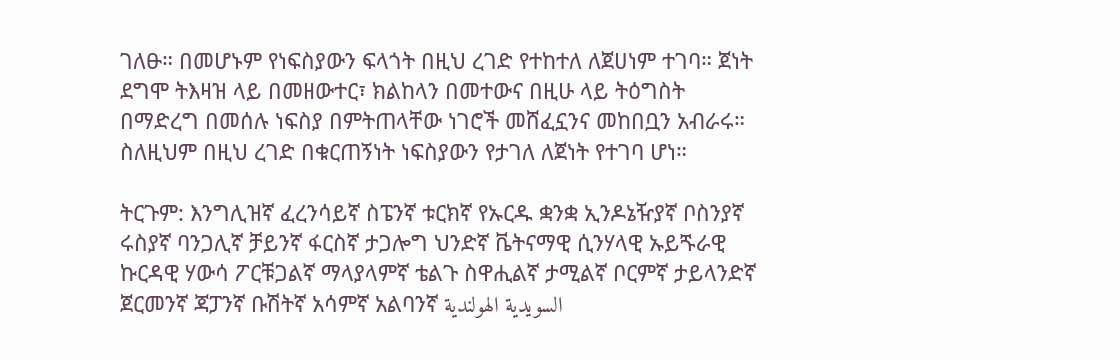ገለፁ። በመሆኑም የነፍስያውን ፍላጎት በዚህ ረገድ የተከተለ ለጀሀነም ተገባ። ጀነት ደግሞ ትእዛዝ ላይ በመዘውተር፣ ክልከላን በመተውና በዚሁ ላይ ትዕግስት በማድረግ በመሰሉ ነፍስያ በምትጠላቸው ነገሮች መሸፈኗንና መከበቧን አብራሩ። ስለዚህም በዚህ ረገድ በቁርጠኝነት ነፍስያውን የታገለ ለጀነት የተገባ ሆነ።

ትርጉም: እንግሊዝኛ ፈረንሳይኛ ስፔንኛ ቱርክኛ የኡርዱ ቋንቋ ኢንዶኔዥያኛ ቦስንያኛ ሩስያኛ ባንጋሊኛ ቻይንኛ ፋርስኛ ታጋሎግ ህንድኛ ቬትናማዊ ሲንሃላዊ ኡይጙራዊ ኩርዳዊ ሃውሳ ፖርቹጋልኛ ማላያላምኛ ቴልጉ ስዋሒልኛ ታሚልኛ ቦርምኛ ታይላንድኛ ጀርመንኛ ጃፓንኛ ቡሽትኛ አሳምኛ አልባንኛ السويدية الهولندية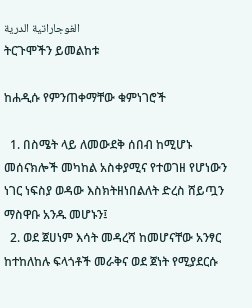الغوجاراتية الدرية
ትርጉሞችን ይመልከቱ

ከሐዲሱ የምንጠቀማቸው ቁምነገሮች

  1. በስሜት ላይ ለመውደቅ ሰበብ ከሚሆኑ መሰናክሎች መካከል አስቀያሚና የተወገዘ የሆነውን ነገር ነፍስያ ወዳው እስክትዘነበልለት ድረስ ሸይጧን ማስዋቡ አንዱ መሆኑን፤
  2. ወደ ጀሀነም እሳት መዳረሻ ከመሆናቸው አንፃር ከተከለከሉ ፍላጎቶች መራቅና ወደ ጀነት የሚያደርሱ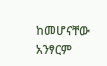ከመሆናቸው አንፃርም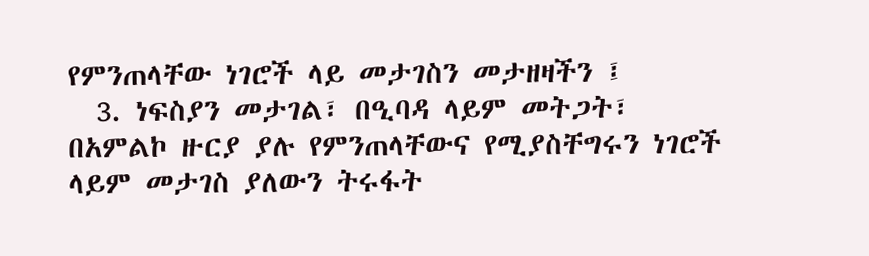የምንጠላቸው ነገሮች ላይ መታገስን መታዘዛችን ፤
  3. ነፍስያን መታገል፣ በዒባዳ ላይም መትጋት፣ በአምልኮ ዙርያ ያሉ የምንጠላቸውና የሚያስቸግሩን ነገሮች ላይም መታገስ ያለውን ትሩፋት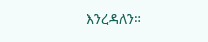እንረዳለን።